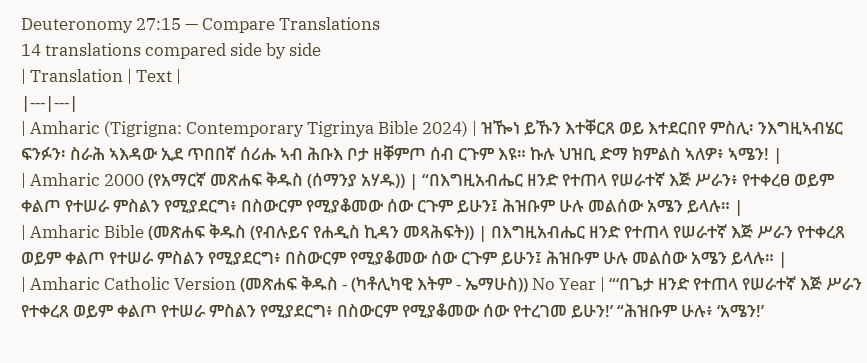Deuteronomy 27:15 — Compare Translations
14 translations compared side by side
| Translation | Text |
|---|---|
| Amharic (Tigrigna: Contemporary Tigrinya Bible 2024) | ዝዀነ ይኹን እተቐርጸ ወይ እተደርበየ ምስሊ፡ ንእግዚኣብሄር ፍንፉን፡ ስራሕ ኣእዳው ኢደ ጥበበኛ ሰሪሑ ኣብ ሕቡእ ቦታ ዘቐምጦ ሰብ ርጉም እዩ። ኩሉ ህዝቢ ድማ ክምልስ ኣለዎ፥ ኣሜን! |
| Amharic 2000 (የአማርኛ መጽሐፍ ቅዱስ (ሰማንያ አሃዱ)) | “በእግዚአብሔር ዘንድ የተጠላ የሠራተኛ እጅ ሥራን፥ የተቀረፀ ወይም ቀልጦ የተሠራ ምስልን የሚያደርግ፥ በስውርም የሚያቆመው ሰው ርጉም ይሁን፤ ሕዝቡም ሁሉ መልሰው አሜን ይላሉ። |
| Amharic Bible (መጽሐፍ ቅዱስ (የብሉይና የሐዲስ ኪዳን መጻሕፍት)) | በእግዚአብሔር ዘንድ የተጠላ የሠራተኛ እጅ ሥራን የተቀረጸ ወይም ቀልጦ የተሠራ ምስልን የሚያደርግ፥ በስውርም የሚያቆመው ሰው ርጉም ይሁን፤ ሕዝቡም ሁሉ መልሰው አሜን ይላሉ። |
| Amharic Catholic Version (መጽሐፍ ቅዱስ - (ካቶሊካዊ እትም - ኤማሁስ)) No Year | “‘በጌታ ዘንድ የተጠላ የሠራተኛ እጅ ሥራን የተቀረጸ ወይም ቀልጦ የተሠራ ምስልን የሚያደርግ፥ በስውርም የሚያቆመው ሰው የተረገመ ይሁን!’ “ሕዝቡም ሁሉ፥ ‘አሜን!’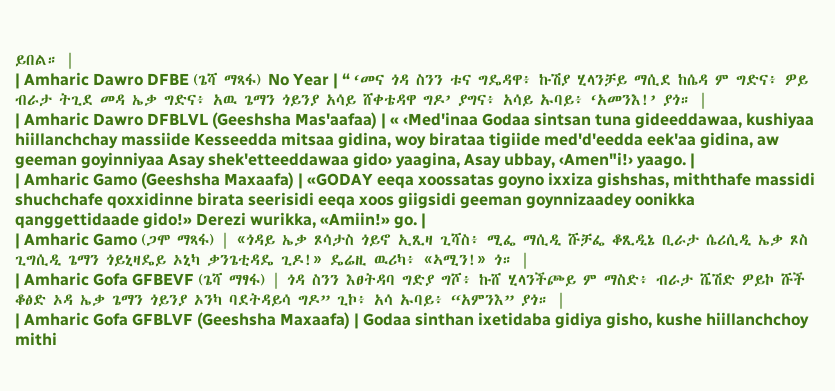ይበል። |
| Amharic Dawro DFBE (ጌሻ ማጻፋ) No Year | “ ‘መና ጎዳ ስንን ቱና ግዴዳዋ፥ ኩሽያ ሂላንቻይ ማሲደ ከሴዳ ም ግድና፥ ዎይ ብራታ ትጊደ መዳ ኤቃ ግድና፥ አዉ ጌማን ጎይንያ አሳይ ሸቀቴዳዋ ግዶ’ ያግና፥ አሳይ ኡባይ፥ ‘አመንእ!’ ያጎ። |
| Amharic Dawro DFBLVL (Geeshsha Mas'aafaa) | « ‹Med'inaa Godaa sintsan tuna gideeddawaa, kushiyaa hiillanchchay massiide Kesseedda mitsaa gidina, woy birataa tigiide med'd'eedda eek'aa gidina, aw geeman goyinniyaa Asay shek'etteeddawaa gido› yaagina, Asay ubbay, ‹Amen"i!› yaago. |
| Amharic Gamo (Geeshsha Maxaafa) | «GODAY eeqa xoossatas goyno ixxiza gishshas, miththafe massidi shuchchafe qoxxidinne birata seerisidi eeqa xoos giigsidi geeman goynnizaadey oonikka qanggettidaade gido!» Derezi wurikka, «Amiin!» go. |
| Amharic Gamo (ጋሞ ማጻፋ) | «ጎዳይ ኤቃ ጾሳታስ ጎይኖ ኢጺዛ ጊሻስ፥ ሚፌ ማሲዲ ሹቻፌ ቆጺዲኔ ቢራታ ሴሪሲዲ ኤቃ ጾስ ጊግሲዲ ጌማን ጎይኒዛዴይ ኦኒካ ቃንጌቲዳዴ ጊዶ!» ዴሬዚ ዉሪካ፥ «ኣሚን!» ጎ። |
| Amharic Gofa GFBEVF (ጌሻ ማፃፋ) | ጎዳ ስንን እፀትዳባ ግድያ ግሾ፥ ኩሸ ሂላንችጮይ ም ማስድ፥ ብራታ ሼሽድ ዎይኮ ሹች ቆፅድ ኦዳ ኤቃ ጌማን ጎይንያ ኦንካ ባደትዳይሳ ግዶ” ጊኮ፥ አሳ ኡባይ፥ “አምንእ” ያጎ። |
| Amharic Gofa GFBLVF (Geeshsha Maxaafa) | Godaa sinthan ixetidaba gidiya gisho, kushe hiillanchchoy mithi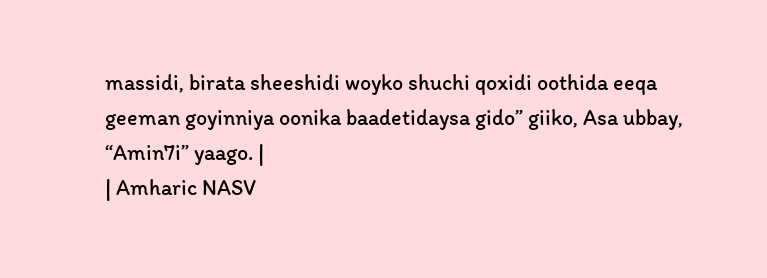massidi, birata sheeshidi woyko shuchi qoxidi oothida eeqa geeman goyinniya oonika baadetidaysa gido” giiko, Asa ubbay, “Amin7i” yaago. |
| Amharic NASV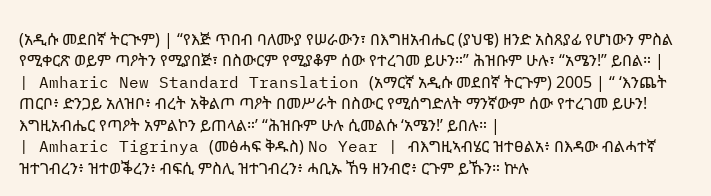(አዲሱ መደበኛ ትርጒም) | “የእጅ ጥበብ ባለሙያ የሠራውን፣ በእግዘአብሔር (ያህዌ) ዘንድ አስጸያፊ የሆነውን ምስል የሚቀርጽ ወይም ጣዖትን የሚያበጅ፣ በስውርም የሚያቆም ሰው የተረገመ ይሁን።” ሕዝቡም ሁሉ፣ “አሜን!” ይበል። |
| Amharic New Standard Translation (አማርኛ አዲሱ መደበኛ ትርጉም) 2005 | “ ‘እንጨት ጠርቦ፥ ድንጋይ አለዝቦ፥ ብረት አቅልጦ ጣዖት በመሥራት በስውር የሚሰግድለት ማንኛውም ሰው የተረገመ ይሁን! እግዚአብሔር የጣዖት አምልኮን ይጠላል።’ “ሕዝቡም ሁሉ ሲመልሱ ‘አሜን!’ ይበሉ። |
| Amharic Tigrinya (መፅሓፍ ቅዱስ) No Year | ብእግዚኣብሄር ዝተፀልአ፥ በእዳው ብልሓተኛ ዝተገብረን፥ ዝተወቕረን፥ ብፍሲ ምስሊ ዝተገብረን፥ ሓቢኡ ኸዓ ዘንብሮ፥ ርጉም ይኹን። ኵሉ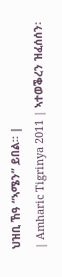ህዝቢ ኸዓ “ኣሜን” ይበል። |
| Amharic Tigrinya 2011 | ኣተወቕረን ዝፈሰሰን፡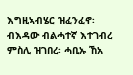እግዚኣብሄር ዝፈንፈኖ፡ ብእዳው ብልሓተኛ እተገብረ ምስሊ ዝገበረ፡ ሓቢኡ ኸአ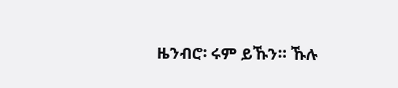ዜንብሮ፡ ሩም ይኹን። ኹሉ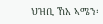ህዝቢ ኸአ ኣሜን፡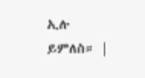ኢሉ ይምለስ። |